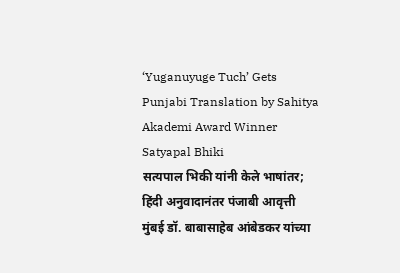‘Yuganuyuge Tuch’ Gets Punjabi Translation by Sahitya Akademi Award Winner Satyapal Bhiki
सत्यपाल भिकी यांनी केले भाषांतर; हिंदी अनुवादानंतर पंजाबी आवृत्ती
मुंबई डॉ. बाबासाहेब आंबेडकर यांच्या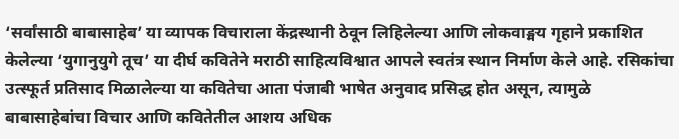‘सर्वांसाठी बाबासाहेब’ या व्यापक विचाराला केंद्रस्थानी ठेवून लिहिलेल्या आणि लोकवाङ्मय गृहाने प्रकाशित केलेल्या ‘युगानुयुगे तूच’ या दीर्घ कवितेने मराठी साहित्यविश्वात आपले स्वतंत्र स्थान निर्माण केले आहे. रसिकांचा उत्स्फूर्त प्रतिसाद मिळालेल्या या कवितेचा आता पंजाबी भाषेत अनुवाद प्रसिद्ध होत असून, त्यामुळे बाबासाहेबांचा विचार आणि कवितेतील आशय अधिक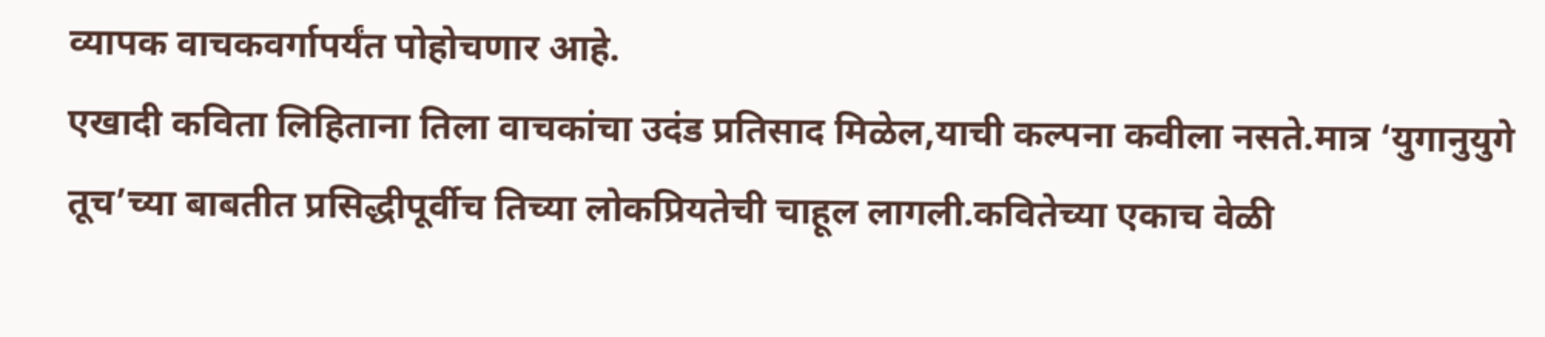व्यापक वाचकवर्गापर्यंत पोहोचणार आहे.
एखादी कविता लिहिताना तिला वाचकांचा उदंड प्रतिसाद मिळेल,याची कल्पना कवीला नसते.मात्र ‘युगानुयुगे तूच’च्या बाबतीत प्रसिद्धीपूर्वीच तिच्या लोकप्रियतेची चाहूल लागली.कवितेच्या एकाच वेळी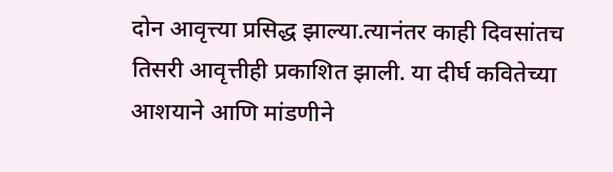दोन आवृत्त्या प्रसिद्ध झाल्या.त्यानंतर काही दिवसांतच तिसरी आवृत्तीही प्रकाशित झाली. या दीर्घ कवितेच्या आशयाने आणि मांडणीने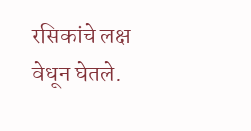रसिकांचे लक्ष वेधून घेतले.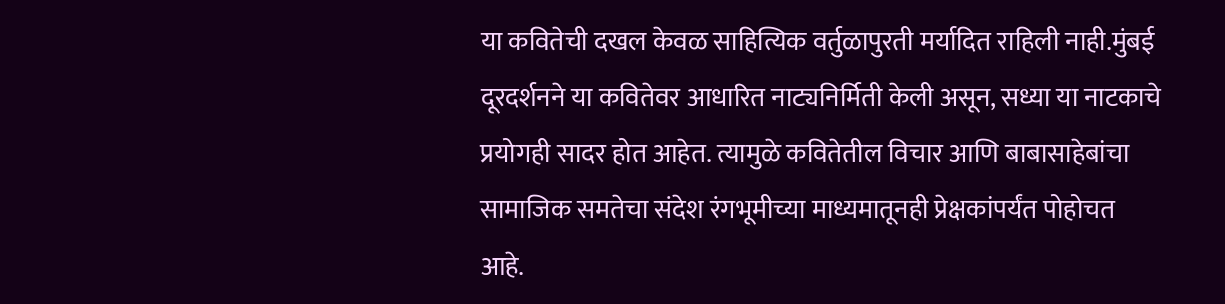या कवितेची दखल केवळ साहित्यिक वर्तुळापुरती मर्यादित राहिली नाही.मुंबई दूरदर्शनने या कवितेवर आधारित नाट्यनिर्मिती केली असून, सध्या या नाटकाचे प्रयोगही सादर होत आहेत. त्यामुळे कवितेतील विचार आणि बाबासाहेबांचा सामाजिक समतेचा संदेश रंगभूमीच्या माध्यमातूनही प्रेक्षकांपर्यंत पोहोचत आहे.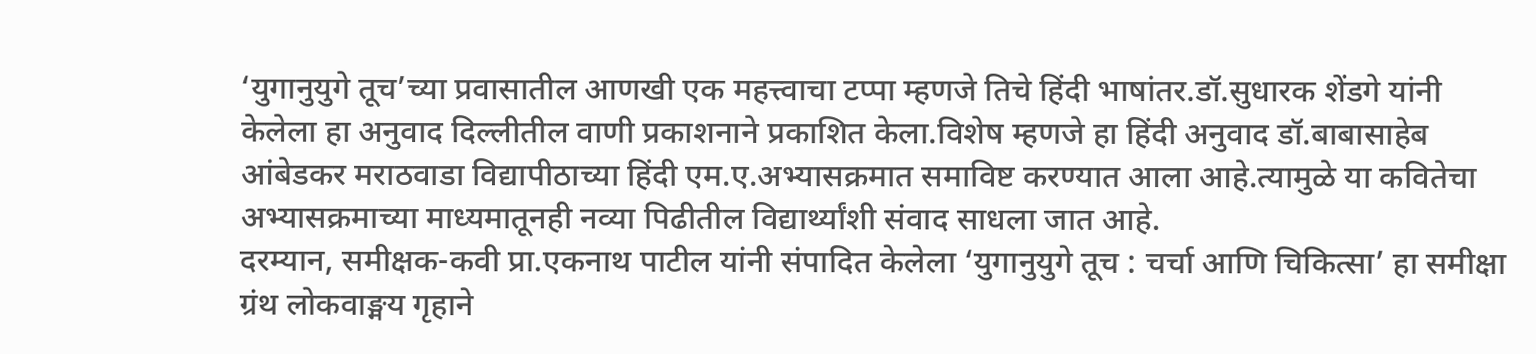‘युगानुयुगे तूच’च्या प्रवासातील आणखी एक महत्त्वाचा टप्पा म्हणजे तिचे हिंदी भाषांतर.डॉ.सुधारक शेंडगे यांनी केलेला हा अनुवाद दिल्लीतील वाणी प्रकाशनाने प्रकाशित केला.विशेष म्हणजे हा हिंदी अनुवाद डॉ.बाबासाहेब आंबेडकर मराठवाडा विद्यापीठाच्या हिंदी एम.ए.अभ्यासक्रमात समाविष्ट करण्यात आला आहे.त्यामुळे या कवितेचा अभ्यासक्रमाच्या माध्यमातूनही नव्या पिढीतील विद्यार्थ्यांशी संवाद साधला जात आहे.
दरम्यान, समीक्षक-कवी प्रा.एकनाथ पाटील यांनी संपादित केलेला ‘युगानुयुगे तूच : चर्चा आणि चिकित्सा’ हा समीक्षा ग्रंथ लोकवाङ्मय गृहाने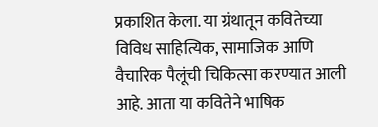प्रकाशित केला. या ग्रंथातून कवितेच्या विविध साहित्यिक, सामाजिक आणि वैचारिक पैलूंची चिकित्सा करण्यात आली आहे. आता या कवितेने भाषिक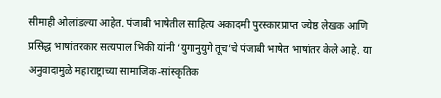सीमाही ओलांडल्या आहेत. पंजाबी भाषेतील साहित्य अकादमी पुरस्कारप्राप्त ज्येष्ठ लेखक आणि प्रसिद्ध भाषांतरकार सत्यपाल भिकी यांनी ‘युगानुयुगे तूच’चे पंजाबी भाषेत भाषांतर केले आहे. या अनुवादामुळे महाराष्ट्राच्या सामाजिक-सांस्कृतिक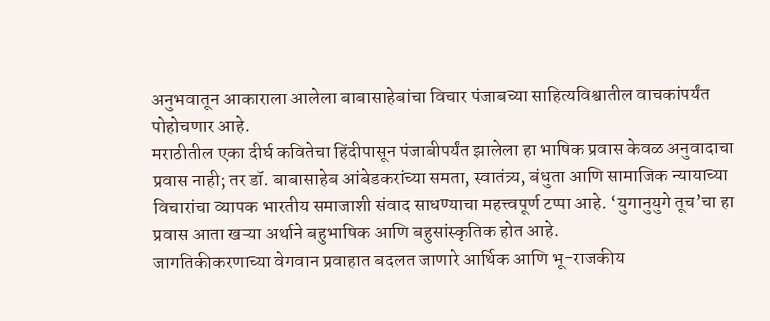अनुभवातून आकाराला आलेला बाबासाहेबांचा विचार पंजाबच्या साहित्यविश्वातील वाचकांपर्यंत पोहोचणार आहे.
मराठीतील एका दीर्घ कवितेचा हिंदीपासून पंजाबीपर्यंत झालेला हा भाषिक प्रवास केवळ अनुवादाचा प्रवास नाही; तर डॉ. बाबासाहेब आंबेडकरांच्या समता, स्वातंत्र्य, बंधुता आणि सामाजिक न्यायाच्या विचारांचा व्यापक भारतीय समाजाशी संवाद साधण्याचा महत्त्वपूर्ण टप्पा आहे. ‘युगानुयुगे तूच’चा हा प्रवास आता खऱ्या अर्थाने बहुभाषिक आणि बहुसांस्कृतिक होत आहे.
जागतिकीकरणाच्या वेगवान प्रवाहात बदलत जाणारे आर्थिक आणि भू-राजकीय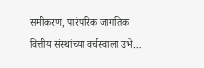समीकरण, पारंपरिक जागतिक वित्तीय संस्थांच्या वर्चस्वाला उभे…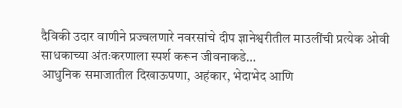दैविकी उदार वाणीने प्रज्वलणारे नवरसांचे दीप ज्ञानेश्वरीतील माउलींची प्रत्येक ओवी साधकाच्या अंतःकरणाला स्पर्श करून जीवनाकडे…
आधुनिक समाजातील दिखाऊपणा, अहंकार, भेदाभेद आणि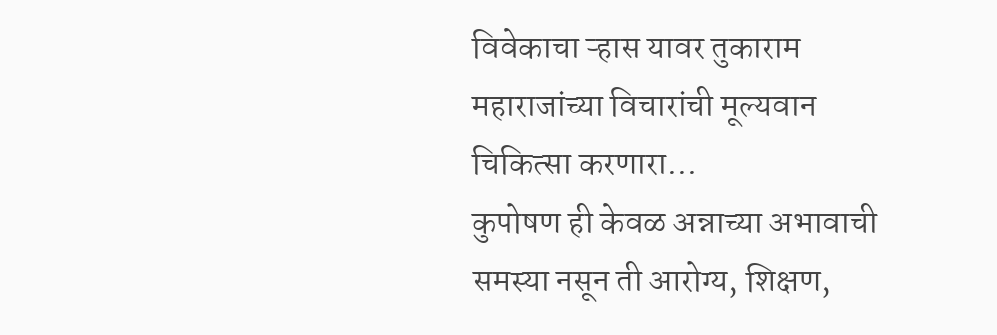विवेकाचा ऱ्हास यावर तुकाराम महाराजांच्या विचारांची मूल्यवान चिकित्सा करणारा…
कुपोषण ही केवळ अन्नाच्या अभावाची समस्या नसून ती आरोग्य, शिक्षण,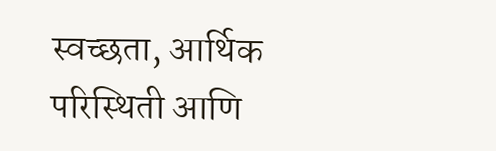स्वच्छता, आर्थिक परिस्थिती आणि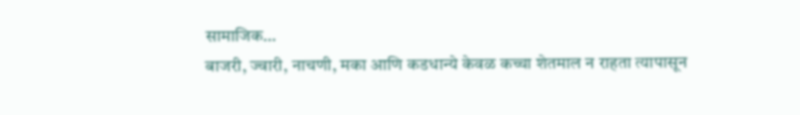सामाजिक…
बाजरी, ज्वारी, नाचणी, मका आणि कडधान्ये केवळ कच्चा शेतमाल न राहता त्यापासून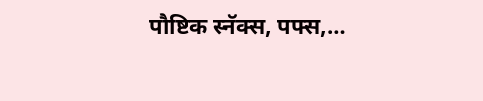पौष्टिक स्नॅक्स, पफ्स,…